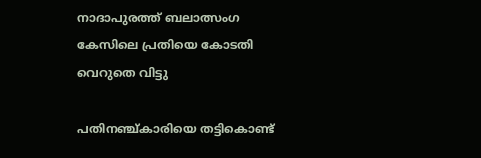നാദാപുരത്ത് ബലാത്സംഗ കേസിലെ പ്രതിയെ കോടതി വെറുതെ വിട്ടു

പതിനഞ്ച്കാരിയെ തട്ടികൊണ്ട്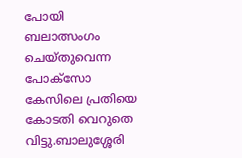പോയി ബലാത്സംഗം ചെയ്തുവെന്ന പോക്സോ കേസിലെ പ്രതിയെ കോടതി വെറുതെ വിട്ടു.ബാലുശ്ശേരി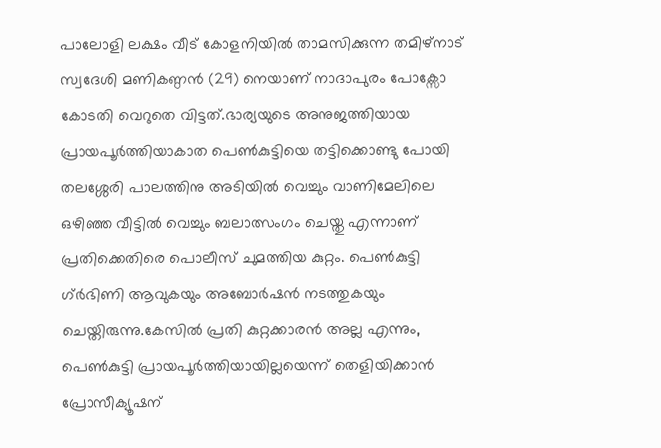പാലോളി ലക്ഷം വീട് കോളനിയില്‍ താമസിക്കുന്ന തമിഴ്നാട് സ്വദേശി മണികണ്ഠൻ (29) നെയാണ് നാദാപുരം പോക്സോ കോടതി വെറുതെ വിട്ടത്.ഭാര്യയുടെ അനുജത്തിയായ പ്രായപൂർത്തിയാകാത പെണ്‍കുട്ടിയെ തട്ടിക്കൊണ്ടു പോയി തലശ്ശേരി പാലത്തിനു അടിയില്‍ വെച്ചും വാണിമേലിലെ ഒഴിഞ്ഞ വീട്ടില്‍ വെച്ചും ബലാത്സംഗം ചെയ്തു എന്നാണ് പ്രതിക്കെതിരെ പൊലീസ് ചുമത്തിയ കുറ്റം. പെണ്‍കുട്ടി ഗ്ർഭിണി ആവുകയും അബോർഷൻ നടത്തുകയും ചെയ്തിരുന്നു.കേസില്‍ പ്രതി കുറ്റക്കാരൻ അല്ല എന്നും, പെണ്‍കുട്ടി പ്രായപൂർത്തിയായില്ലയെന്ന് തെളിയിക്കാൻ പ്രോസീക്യൂഷന്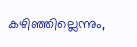കഴിഞ്ഞില്ലെന്നും,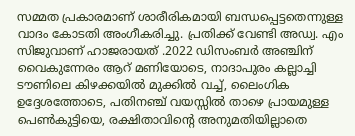സമ്മത പ്രകാരമാണ്‌ ശാരീരികമായി ബന്ധപ്പെട്ടതെന്നുള്ള വാദം കോടതി അംഗീകരിച്ചു. പ്രതിക്ക് വേണ്ടി അഡ്വ. എം സിജുവാണ് ഹാജരായത് .2022 ഡിസംബർ അഞ്ചിന് വൈകുന്നേരം ആറ് മണിയോടെ, നാദാപുരം കല്ലാച്ചി ടൗണിലെ കിഴക്കയില്‍ മുക്കില്‍ വച്ച്‌, ലൈംഗിക ഉദ്ദേശത്തോടെ, പതിനഞ്ച് വയസ്സില്‍ താഴെ പ്രായമുള്ള പെണ്‍കുട്ടിയെ, രക്ഷിതാവിന്റെ അനുമതിയില്ലാതെ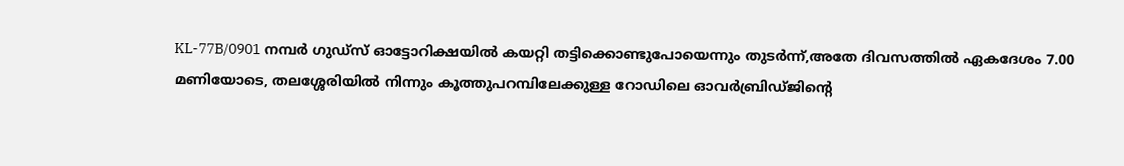KL-77B/0901 നമ്പർ ഗുഡ്സ് ഓട്ടോറിക്ഷയില്‍ കയറ്റി തട്ടിക്കൊണ്ടുപോയെന്നും തുടർന്ന്,അതേ ദിവസത്തില്‍ ഏകദേശം 7.00 മണിയോടെ, തലശ്ശേരിയില്‍ നിന്നും കൂത്തുപറമ്പിലേക്കുള്ള റോഡിലെ ഓവർബ്രിഡ്ജിന്റെ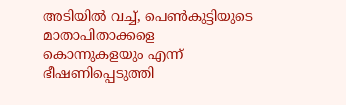അടിയില്‍ വച്ച്‌, പെണ്‍കുട്ടിയുടെ മാതാപിതാക്കളെ കൊന്നുകളയും എന്ന് ഭീഷണിപ്പെടുത്തി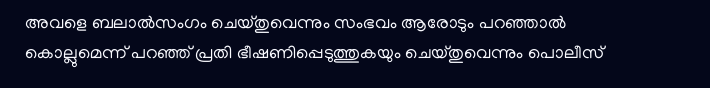അവളെ ബലാല്‍സംഗം ചെയ്തുവെന്നും സംഭവം ആരോടും പറഞ്ഞാല്‍ കൊല്ലുമെന്ന് പറഞ്ഞ് പ്രതി ഭീഷണിപ്പെടുത്തുകയും ചെയ്തുവെന്നും പൊലീസ്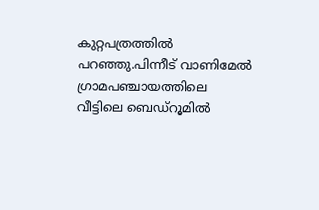കുറ്റപത്രത്തില്‍ പറഞ്ഞു.പിന്നീട് വാണിമേല്‍ ഗ്രാമപഞ്ചായത്തിലെ വീട്ടിലെ ബെഡ്റൂമില്‍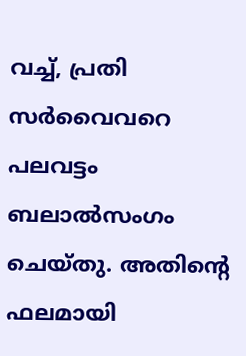വച്ച്‌, പ്രതി സർവൈവറെ പലവട്ടം ബലാല്‍സംഗം ചെയ്തു. അതിന്റെ ഫലമായി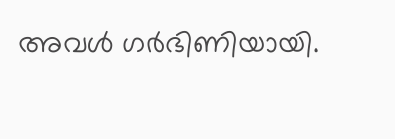അവള്‍ ഗർഭിണിയായി.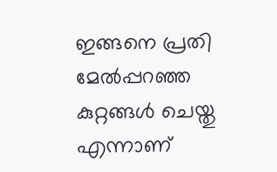ഇങ്ങനെ പ്രതി മേല്‍പ്പറഞ്ഞ കുറ്റങ്ങള്‍ ചെയ്തു എന്നാണ്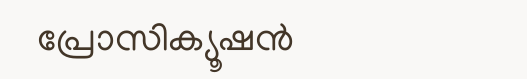പ്രോസിക്യൂഷൻ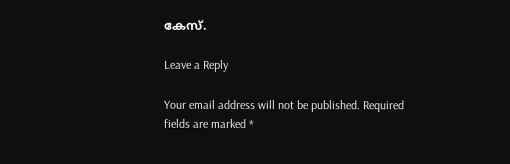കേസ്.

Leave a Reply

Your email address will not be published. Required fields are marked *